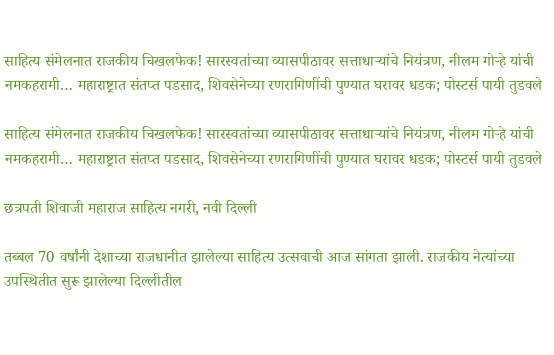साहित्य संमेलनात राजकीय चिखलफेक! सारस्वतांच्या व्यासपीठावर सत्ताधाऱ्यांचे नियंत्रण, नीलम गोऱ्हे यांची नमकहरामी… महाराष्ट्रात संतप्त पडसाद, शिवसेनेच्या रणरागिणींची पुण्यात घरावर धडक; पोस्टर्स पायी तुडवले

साहित्य संमेलनात राजकीय चिखलफेक! सारस्वतांच्या व्यासपीठावर सत्ताधाऱ्यांचे नियंत्रण, नीलम गोऱ्हे यांची नमकहरामी… महाराष्ट्रात संतप्त पडसाद, शिवसेनेच्या रणरागिणींची पुण्यात घरावर धडक; पोस्टर्स पायी तुडवले

छत्रपती शिवाजी महाराज साहित्य नगरी, नवी दिल्ली

तब्बल 70 वर्षांनी देशाच्या राजधानीत झालेल्या साहित्य उत्सवाची आज सांगता झाली. राजकीय नेत्यांच्या उपस्थितीत सुरू झालेल्या दिल्लीतील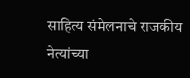साहित्य संमेलनाचे राजकीय नेत्यांच्या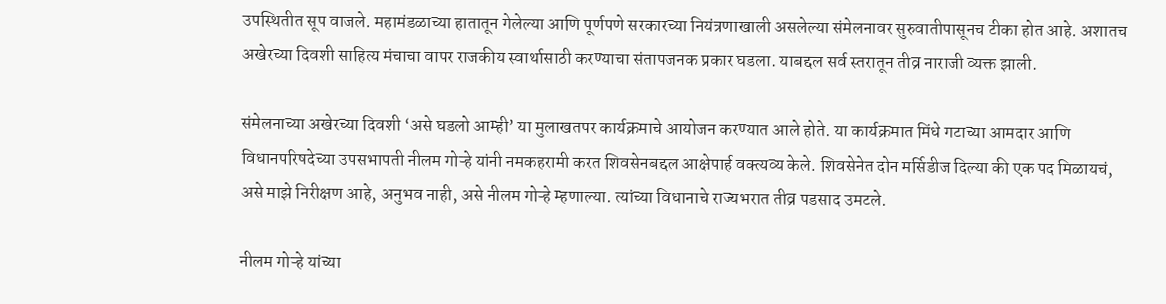उपस्थितीत सूप वाजले. महामंडळाच्या हातातून गेलेल्या आणि पूर्णपणे सरकारच्या नियंत्रणाखाली असलेल्या संमेलनावर सुरुवातीपासूनच टीका होत आहे. अशातच अखेरच्या दिवशी साहित्य मंचाचा वापर राजकीय स्वार्थासाठी करण्याचा संतापजनक प्रकार घडला. याबद्दल सर्व स्तरातून तीव्र नाराजी व्यक्त झाली.

संमेलनाच्या अखेरच्या दिवशी ‘असे घडलो आम्ही’ या मुलाखतपर कार्यक्रमाचे आयोजन करण्यात आले होते. या कार्यक्रमात मिंधे गटाच्या आमदार आणि विधानपरिषदेच्या उपसभापती नीलम गोऱ्हे यांनी नमकहरामी करत शिवसेनबद्दल आक्षेपार्ह वक्त्यव्य केले. शिवसेनेत दोन मर्सिडीज दिल्या की एक पद मिळायचं, असे माझे निरीक्षण आहे, अनुभव नाही, असे नीलम गोऱ्हे म्हणाल्या. त्यांच्या विधानाचे राज्यभरात तीव्र पडसाद उमटले.

नीलम गोऱ्हे यांच्या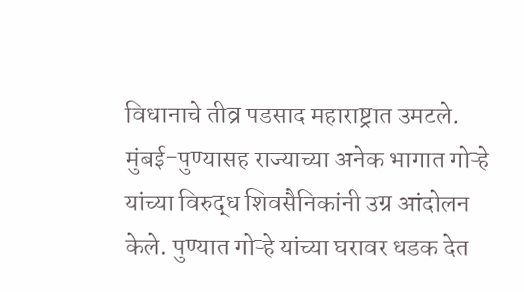विधानाचे तीव्र पडसाद महाराष्ट्रात उमटले. मुंबई-पुण्यासह राज्याच्या अनेक भागात गोऱ्हे यांच्या विरुद्ध शिवसैनिकांनी उग्र आंदोलन केले. पुण्यात गोऱ्हे यांच्या घरावर धडक देत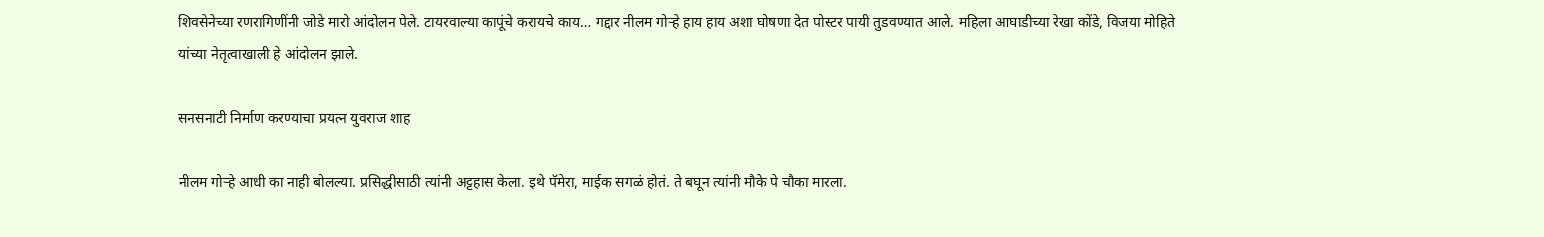शिवसेनेच्या रणरागिणींनी जोडे मारो आंदोलन पेले. टायरवाल्या कापूंचे करायचे काय… गद्दार नीलम गोऱ्हे हाय हाय अशा घोषणा देत पोस्टर पायी तुडवण्यात आले. महिला आघाडीच्या रेखा कोंडे, विजया मोहिते यांच्या नेतृत्वाखाली हे आंदोलन झाले.

सनसनाटी निर्माण करण्याचा प्रयत्न युवराज शाह

नीलम गोऱ्हे आधी का नाही बोलल्या. प्रसिद्धीसाठी त्यांनी अट्टहास केला. इथे पॅमेरा, माईक सगळं होतं. ते बघून त्यांनी मौके पे चौका मारला.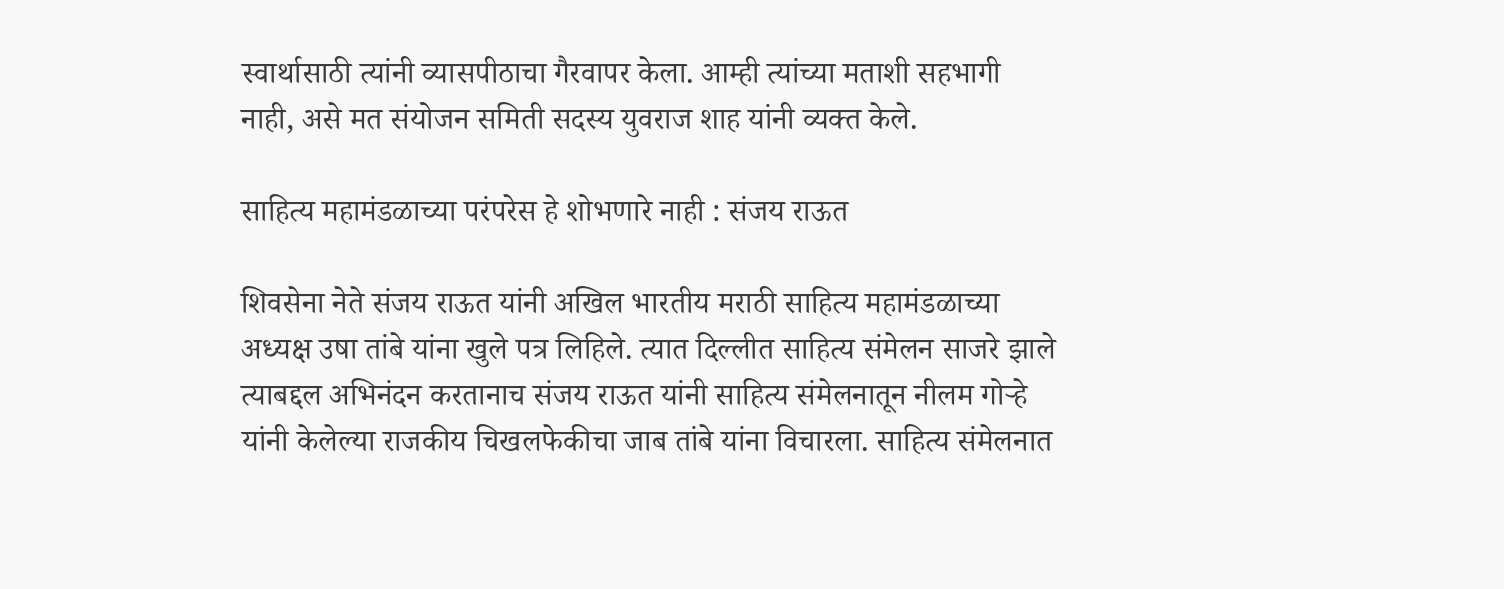स्वार्थासाठी त्यांनी व्यासपीठाचा गैरवापर केला. आम्ही त्यांच्या मताशी सहभागी नाही, असे मत संयोजन समिती सदस्य युवराज शाह यांनी व्यक्त केले.

साहित्य महामंडळाच्या परंपरेस हे शोभणारे नाही : संजय राऊत

शिवसेना नेते संजय राऊत यांनी अखिल भारतीय मराठी साहित्य महामंडळाच्या अध्यक्ष उषा तांबे यांना खुले पत्र लिहिले. त्यात दिल्लीत साहित्य संमेलन साजरे झाले त्याबद्दल अभिनंदन करतानाच संजय राऊत यांनी साहित्य संमेलनातून नीलम गोऱ्हे यांनी केलेल्या राजकीय चिखलफेकीचा जाब तांबे यांना विचारला. साहित्य संमेलनात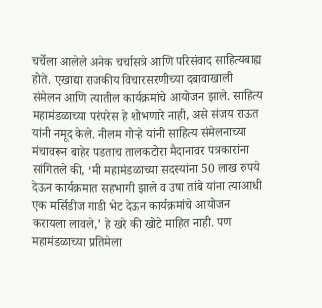चर्चेला आलेले अनेक चर्चासत्रे आणि परिसंवाद साहित्यबाह्य होते. एखाद्या राजकीय विचारसरणीच्या दबावाखाली संमेलन आणि त्यातील कार्यक्रमांचे आयोजन झाले. साहित्य महामंडळाच्या परंपरेस हे शोभणारे नाही, असे संजय राऊत यांनी नमूद केले. नीलम गोऱ्हे यांनी साहित्य संमेलनाच्या मंचावरून बाहेर पडताच तालकटोरा मैदानावर पत्रकारांना सांगितले की, ‘मी महामंडळाच्या सदस्यांना 50 लाख रुपये देऊन कार्यक्रमात सहभागी झाले व उषा तांबे यांना त्याआधी एक मर्सिडीज गाडी भेट देऊन कार्यक्रमांचे आयोजन करायला लावले,’ हे खरे की खोटे माहित नाही. पण महामंडळाच्या प्रतिमेला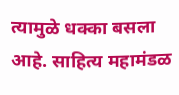त्यामुळे धक्का बसला आहे. साहित्य महामंडळ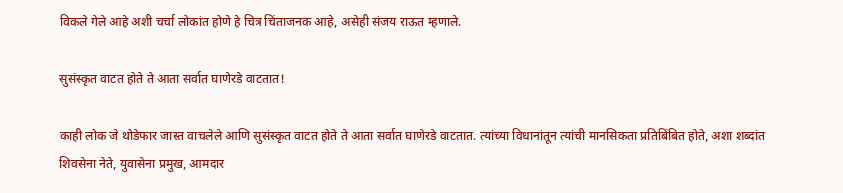विकले गेले आहे अशी चर्चा लोकांत होणे हे चित्र चिंताजनक आहे, असेही संजय राऊत म्हणाले.

सुसंस्कृत वाटत होते ते आता सर्वात घाणेरडे वाटतात!

काही लोक जे थोडेफार जास्त वाचलेले आणि सुसंस्कृत वाटत होते ते आता सर्वात घाणेरडे वाटतात. त्यांच्या विधानांतून त्यांची मानसिकता प्रतिबिंबित होते, अशा शब्दांत शिवसेना नेते, युवासेना प्रमुख, आमदार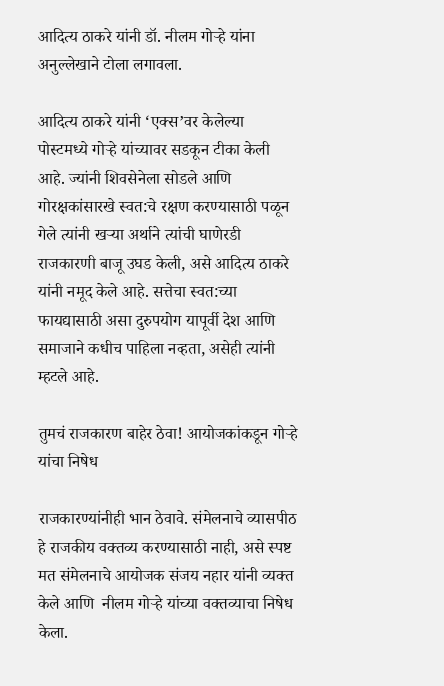आदित्य ठाकरे यांनी डॉ. नीलम गोऱ्हे यांना अनुल्लेखाने टोला लगावला.

आदित्य ठाकरे यांनी ‘एक्स’वर केलेल्या पोस्टमध्ये गोऱ्हे यांच्यावर सडकून टीका केली आहे. ज्यांनी शिवसेनेला सोडले आणि गोरक्षकांसारखे स्वत:चे रक्षण करण्यासाठी पळून गेले त्यांनी खऱ्या अर्थाने त्यांची घाणेरडी राजकारणी बाजू उघड केली, असे आदित्य ठाकरे यांनी नमूद केले आहे. सत्तेचा स्वत:च्या फायद्यासाठी असा दुरुपयोग यापूर्वी देश आणि समाजाने कधीच पाहिला नव्हता, असेही त्यांनी म्हटले आहे.

तुमचं राजकारण बाहेर ठेवा! आयोजकांकडून गोऱ्हे यांचा निषेध

राजकारण्यांनीही भान ठेवावे. संमेलनाचे व्यासपीठ हे राजकीय वक्तव्य करण्यासाठी नाही, असे स्पष्ट मत संमेलनाचे आयोजक संजय नहार यांनी व्यक्त केले आणि  नीलम गोऱ्हे यांच्या वक्तव्याचा निषेध केला.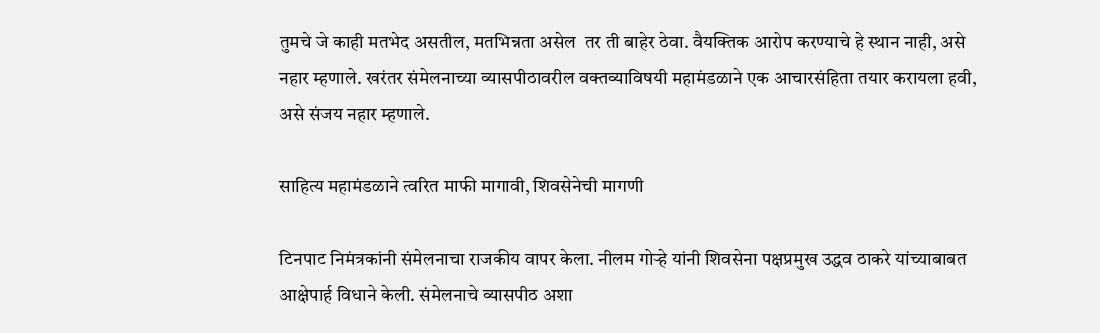तुमचे जे काही मतभेद असतील, मतभिन्नता असेल  तर ती बाहेर ठेवा. वैयक्तिक आरोप करण्याचे हे स्थान नाही, असे नहार म्हणाले. खरंतर संमेलनाच्या व्यासपीठावरील वक्तव्याविषयी महामंडळाने एक आचारसंहिता तयार करायला हवी, असे संजय नहार म्हणाले.

साहित्य महामंडळाने त्वरित माफी मागावी, शिवसेनेची मागणी

टिनपाट निमंत्रकांनी संमेलनाचा राजकीय वापर केला. नीलम गोऱ्हे यांनी शिवसेना पक्षप्रमुख उद्धव ठाकरे यांच्याबाबत आक्षेपार्ह विधाने केली. संमेलनाचे व्यासपीठ अशा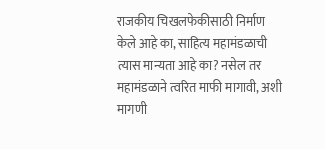राजकीय चिखलफेकीसाठी निर्माण केले आहे का, साहित्य महामंडळाची त्यास मान्यता आहे का? नसेल तर महामंडळाने त्वरित माफी मागावी, अशी मागणी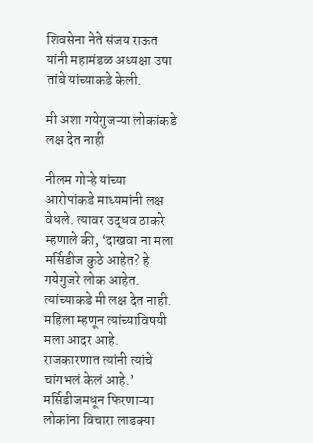शिवसेना नेते संजय राऊत यांनी महामंडळ अध्यक्षा उषा तांबे यांच्याकडे केली.

मी अशा गयेगुजऱ्या लोकांकडे लक्ष देत नाही

नीलम गोऱ्हे यांच्या आरोपांकडे माध्यमांनी लक्ष वेधले. त्यावर उद्धव ठाकरे म्हणाले की, ‘दाखवा ना मला मर्सिडीज कुठे आहेत? हे गयेगुजरे लोक आहेत. त्यांच्याकडे मी लक्ष देत नाही. महिला म्हणून त्यांच्याविषयी मला आदर आहे. राजकारणात त्यांनी त्यांचे चांगभलं केलं आहे.’ मर्सिडीजमधून फिरणाऱ्या लोकांना विचारा लाडक्या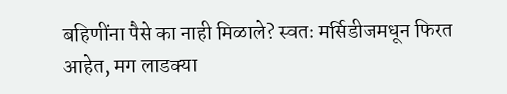बहिणींना पैसे का नाही मिळाले? स्वतः मर्सिडीजमधून फिरत आहेत, मग लाडक्या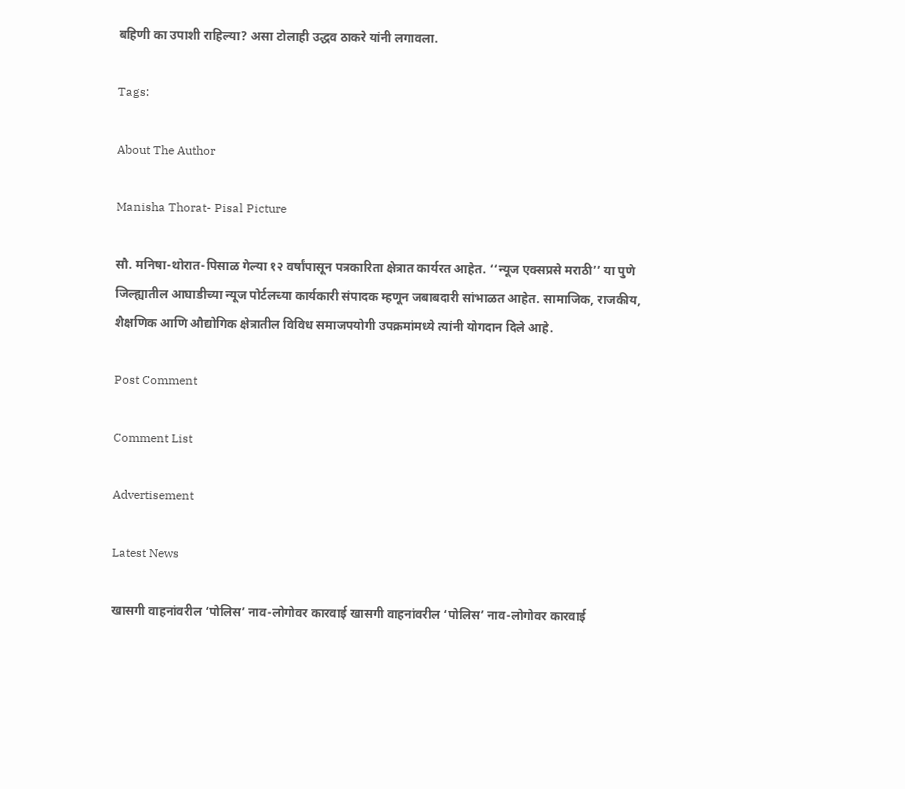बहिणी का उपाशी राहिल्या? असा टोलाही उद्धव ठाकरे यांनी लगावला.

Tags:

About The Author

Manisha Thorat- Pisal Picture

सौ. मनिषा-थोरात-पिसाळ गेल्या १२ वर्षांपासून पत्रकारिता क्षेत्रात कार्यरत आहेत. ‘‘न्यूज एक्सप्रसे मराठी’’ या पुणे जिल्ह्यातील आघाडीच्या न्यूज पोर्टलच्या कार्यकारी संपादक म्हणून जबाबदारी सांभाळत आहेत. सामाजिक, राजकीय, शैक्षणिक आणि औद्योगिक क्षेत्रातील विविध समाजपयोगी उपक्रमांमध्ये त्यांनी योगदान दिले आहे.

Post Comment

Comment List

Advertisement

Latest News

खासगी वाहनांवरील ‘पोलिस’ नाव-लोगोवर कारवाई खासगी वाहनांवरील ‘पोलिस’ नाव-लोगोवर कारवाई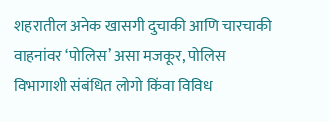शहरातील अनेक खासगी दुचाकी आणि चारचाकी वाहनांवर ‘पोलिस’ असा मजकूर, पोलिस विभागाशी संबंधित लोगो किंवा विविध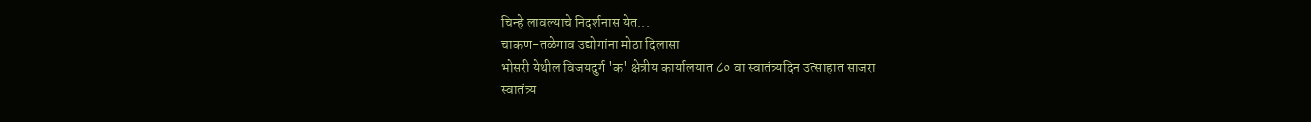चिन्हे लावल्याचे निदर्शनास येत...
चाकण-तळेगाव उद्योगांना मोठा दिलासा
भोसरी येथील विजयदुर्ग 'क' क्षेत्रीय कार्यालयात ८० वा स्वातंत्र्यदिन उत्साहात साजरा
स्वातंत्र्य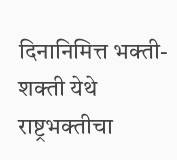दिनानिमित्त भक्ती-शक्ती येथे राष्ट्रभक्तीचा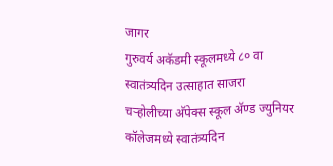जागर
गुरुवर्य अकॅडमी स्कूलमध्ये ८० वा स्वातंत्र्यदिन उत्साहात साजरा
चऱ्होलीच्या अ‍ॅपेक्स स्कूल अ‍ॅण्ड ज्युनियर कॉलेजमध्ये स्वातंत्र्यदिन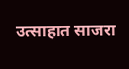उत्साहात साजरा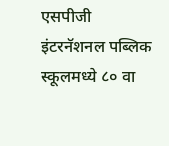एसपीजी इंटरनॅशनल पब्लिक स्कूलमध्ये ८० वा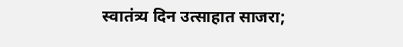स्वातंत्र्य दिन उत्साहात साजरा;